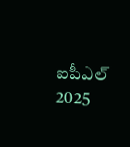ఐపీఎల్ 2025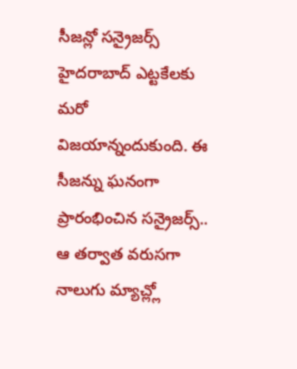సీజన్లో సన్రైజర్స్ హైదరాబాద్ ఎట్టకేలకు మరో విజయాన్నందుకుంది. ఈ సీజన్ను ఘనంగా ప్రారంభించిన సన్రైజర్స్.. ఆ తర్వాత వరుసగా నాలుగు మ్యాచ్ల్లో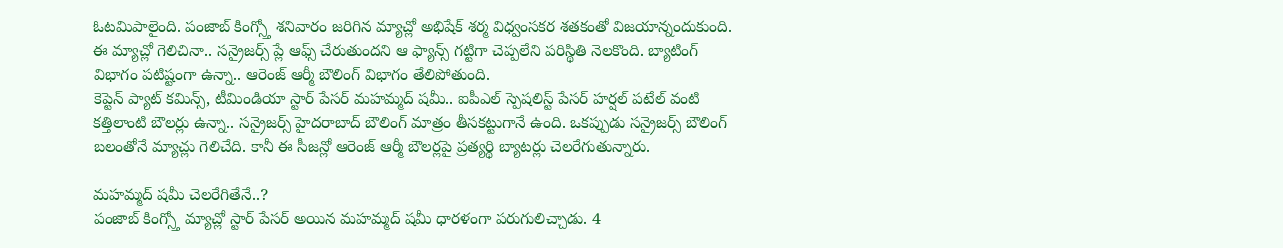ఓటమిపాలైంది. పంజాబ్ కింగ్స్తో శనివారం జరిగిన మ్యాచ్లో అభిషేక్ శర్మ విధ్వంసకర శతకంతో విజయాన్నందుకుంది. ఈ మ్యాచ్లో గెలిచినా.. సన్రైజర్స్ ప్లే ఆఫ్స్ చేరుతుందని ఆ ఫ్యాన్స్ గట్టిగా చెప్పలేని పరిస్థితి నెలకొంది. బ్యాటింగ్ విభాగం పటిష్టంగా ఉన్నా.. ఆరెంజ్ ఆర్మీ బౌలింగ్ విభాగం తేలిపోతుంది.
కెప్టెన్ ప్యాట్ కమిన్స్, టీమిండియా స్టార్ పేసర్ మహమ్మద్ షమీ.. ఐపీఎల్ స్పెషలిస్ట్ పేసర్ హర్షల్ పటేల్ వంటి కత్తిలాంటి బౌలర్లు ఉన్నా.. సన్రైజర్స్ హైదరాబాద్ బౌలింగ్ మాత్రం తీసకట్టుగానే ఉంది. ఒకప్పుడు సన్రైజర్స్ బౌలింగ్ బలంతోనే మ్యాచ్లు గెలిచేది. కానీ ఈ సీజన్లో ఆరెంజ్ ఆర్మీ బౌలర్లపై ప్రత్యర్థి బ్యాటర్లు చెలరేగుతున్నారు.

మహమ్మద్ షమీ చెలరేగితేనే..?
పంజాబ్ కింగ్స్తో మ్యాచ్లో స్టార్ పేసర్ అయిన మహమ్మద్ షమీ ధారళంగా పరుగులిచ్చాడు. 4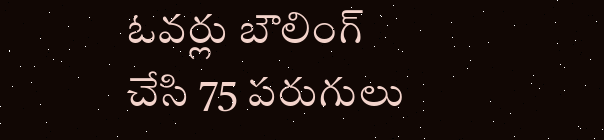ఓవర్లు బౌలింగ్ చేసి 75 పరుగులు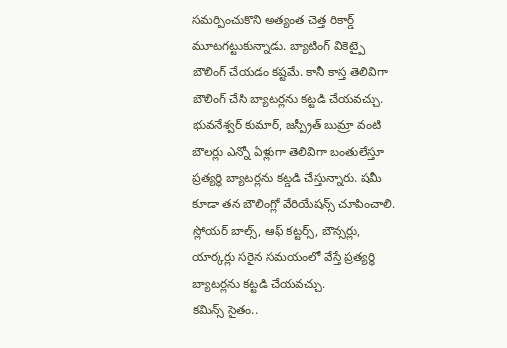సమర్పించుకొని అత్యంత చెత్త రికార్డ్ మూటగట్టుకున్నాడు. బ్యాటింగ్ వికెట్పై బౌలింగ్ చేయడం కష్టమే. కానీ కాస్త తెలివిగా బౌలింగ్ చేసి బ్యాటర్లను కట్టడి చేయవచ్చు. భువనేశ్వర్ కుమార్, జస్ప్రీత్ బుమ్రా వంటి బౌలర్లు ఎన్నో ఏళ్లుగా తెలివిగా బంతులేస్తూ ప్రత్యర్థి బ్యాటర్లను కట్డడి చేస్తున్నారు. షమీ కూడా తన బౌలింగ్లో వేరియేషన్స్ చూపించాలి. స్లోయర్ బాల్స్, ఆఫ్ కట్టర్స్, బౌన్సర్లు, యార్కర్లు సరైన సమయంలో వేస్తే ప్రత్యర్థి బ్యాటర్లను కట్టడి చేయవచ్చు.
కమిన్స్ సైతం..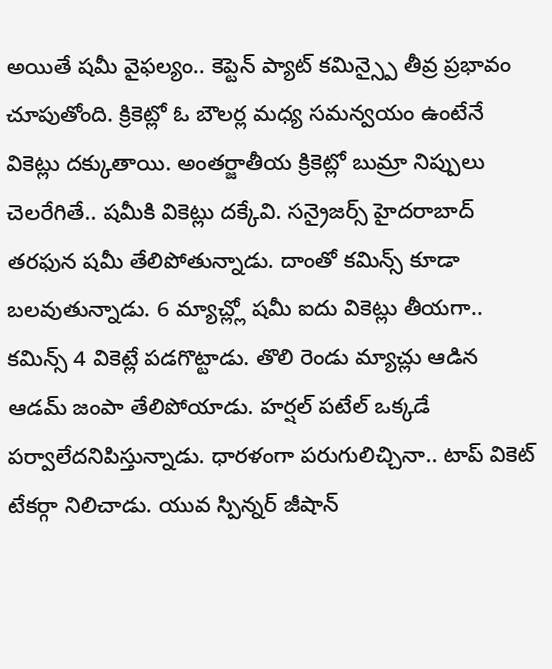అయితే షమీ వైఫల్యం.. కెప్టెన్ ప్యాట్ కమిన్స్పై తీవ్ర ప్రభావం చూపుతోంది. క్రికెట్లో ఓ బౌలర్ల మధ్య సమన్వయం ఉంటేనే వికెట్లు దక్కుతాయి. అంతర్జాతీయ క్రికెట్లో బుమ్రా నిప్పులు చెలరేగితే.. షమీకి వికెట్లు దక్కేవి. సన్రైజర్స్ హైదరాబాద్ తరఫున షమీ తేలిపోతున్నాడు. దాంతో కమిన్స్ కూడా బలవుతున్నాడు. 6 మ్యాచ్ల్లో షమీ ఐదు వికెట్లు తీయగా.. కమిన్స్ 4 వికెట్లే పడగొట్టాడు. తొలి రెండు మ్యాచ్లు ఆడిన ఆడమ్ జంపా తేలిపోయాడు. హర్షల్ పటేల్ ఒక్కడే పర్వాలేదనిపిస్తున్నాడు. ధారళంగా పరుగులిచ్చినా.. టాప్ వికెట్ టేకర్గా నిలిచాడు. యువ స్పిన్నర్ జీషాన్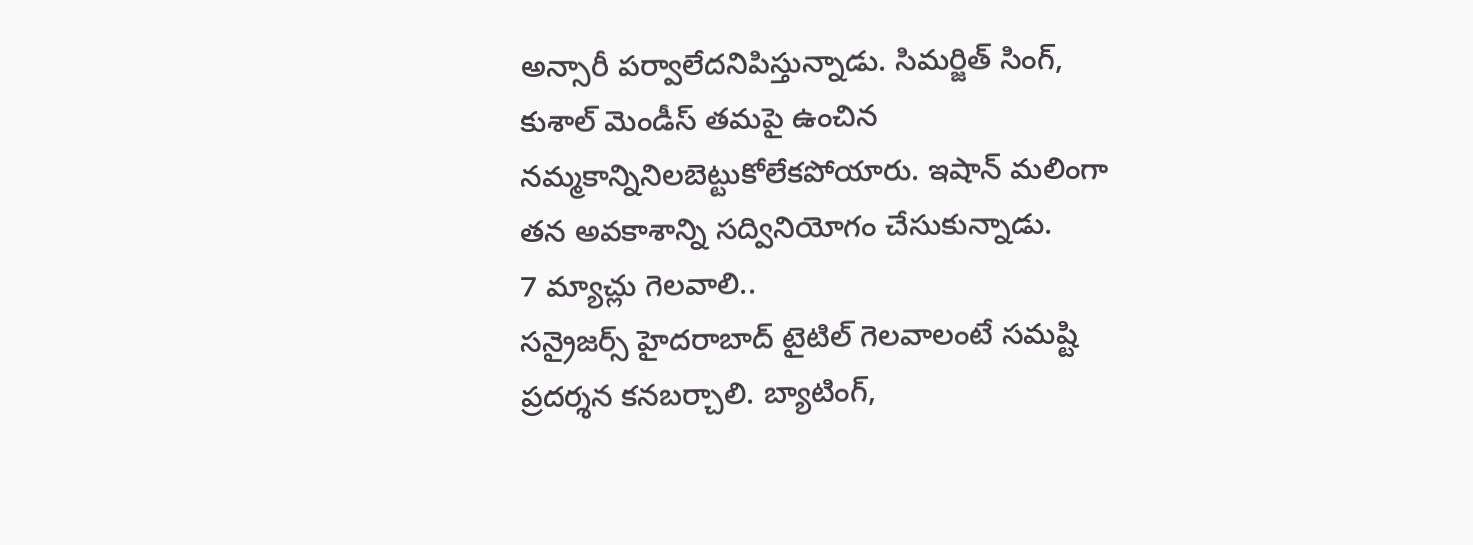అన్సారీ పర్వాలేదనిపిస్తున్నాడు. సిమర్జిత్ సింగ్, కుశాల్ మెండీస్ తమపై ఉంచిన నమ్మకాన్నినిలబెట్టుకోలేకపోయారు. ఇషాన్ మలింగా తన అవకాశాన్ని సద్వినియోగం చేసుకున్నాడు.
7 మ్యాచ్లు గెలవాలి..
సన్రైజర్స్ హైదరాబాద్ టైటిల్ గెలవాలంటే సమష్టి ప్రదర్శన కనబర్చాలి. బ్యాటింగ్,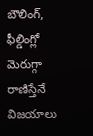బౌలింగ్, ఫీల్డింగ్లో మెరుగ్గా రాణిస్తేనే విజయాలు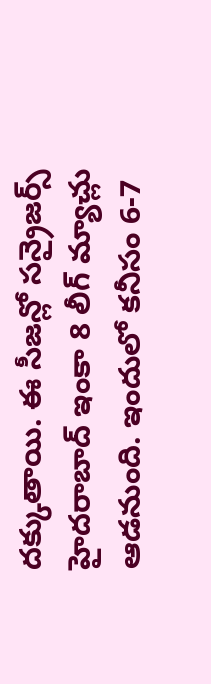దక్కుతాయి. ఈ సీజన్లో సన్రైజర్స్ హైదరాబాద్ ఇంకా 8 లీగ్ మ్యాచ్లు ఆడనుంది. ఇందులో కనీసం 6-7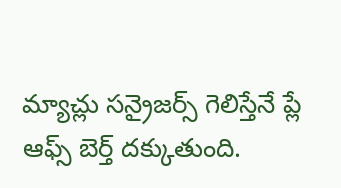మ్యాచ్లు సన్రైజర్స్ గెలిస్తేనే ప్లే ఆఫ్స్ బెర్త్ దక్కుతుంది.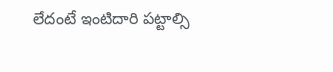లేదంటే ఇంటిదారి పట్టాల్సి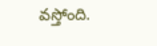వస్తోంది.